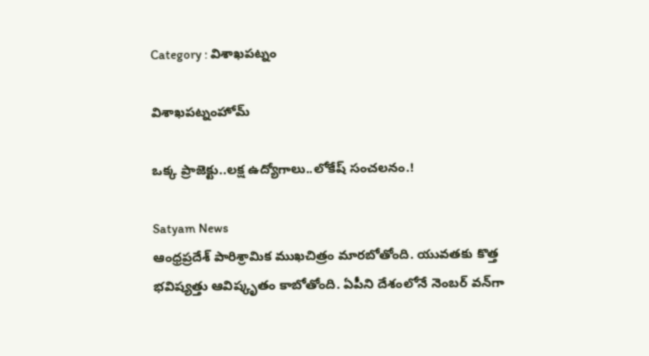Category : విశాఖపట్నం

విశాఖపట్నంహోమ్

ఒక్క ప్రాజెక్టు..లక్ష ఉద్యోగాలు..లోకేష్ సంచలనం.!

Satyam News
ఆంధ్రప్రదేశ్ పారిశ్రామిక ముఖచిత్రం మారబోతోంది. యువతకు కొత్త భవిష్యత్తు ఆవిష్కృతం కాబోతోంది. ఏపీని దేశంలోనే నెంబర్ వన్‌గా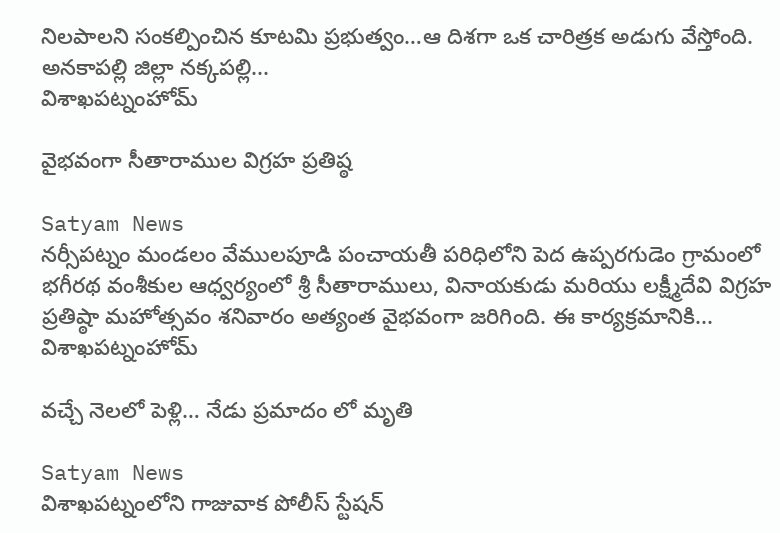నిలపాలని సంకల్పించిన కూటమి ప్రభుత్వం…ఆ దిశగా ఒక చారిత్రక అడుగు వేస్తోంది. అనకాపల్లి జిల్లా నక్కపల్లి...
విశాఖపట్నంహోమ్

వైభవంగా సీతారాముల విగ్రహ ప్రతిష్ఠ

Satyam News
నర్సీపట్నం మండలం వేములపూడి పంచాయతీ పరిధిలోని పెద ఉప్పరగుడెం గ్రామంలో భగీరథ వంశీకుల ఆధ్వర్యంలో శ్రీ సీతారాములు, వినాయకుడు మరియు లక్ష్మీదేవి విగ్రహ ప్రతిష్ఠా మహోత్సవం శనివారం అత్యంత వైభవంగా జరిగింది. ఈ కార్యక్రమానికి...
విశాఖపట్నంహోమ్

వచ్చే నెలలో పెళ్లి… నేడు ప్రమాదం లో మృతి

Satyam News
విశాఖపట్నంలోని గాజువాక పోలీస్ స్టేషన్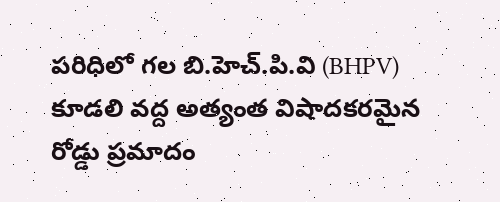పరిధిలో గల బి.హెచ్.పి.వి (BHPV) కూడలి వద్ద అత్యంత విషాదకరమైన రోడ్డు ప్రమాదం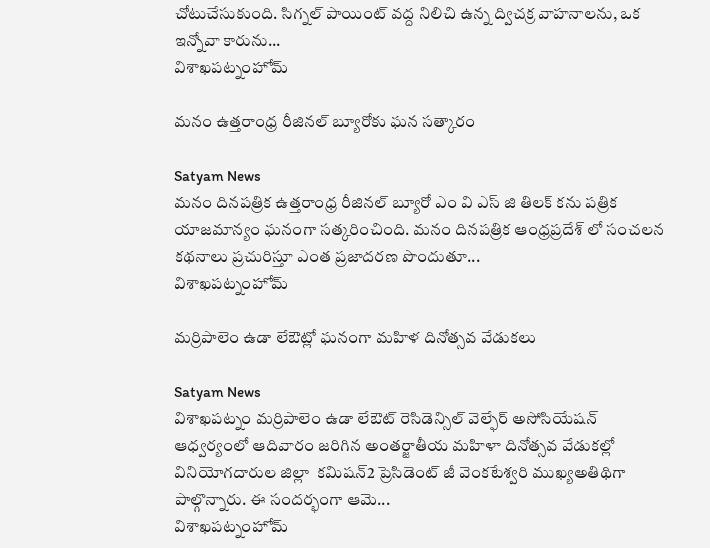చోటుచేసుకుంది. సిగ్నల్ పాయింట్ వద్ద నిలిచి ఉన్న ద్విచక్ర వాహనాలను, ఒక ఇన్నోవా కారును...
విశాఖపట్నంహోమ్

మనం ఉత్తరాంధ్ర రీజినల్ బ్యూరోకు ఘన సత్కారం

Satyam News
మనం దినపత్రిక ఉత్తరాంధ్ర రీజినల్ బ్యూరో ఎం వి ఎస్ జి తిలక్ కను పత్రిక యాజమాన్యం ఘనంగా సత్కరించింది. మనం దినపత్రిక ఆంధ్రప్రదేశ్ లో సంచలన కథనాలు ప్రచురిస్తూ ఎంత ప్రజాదరణ పొందుతూ...
విశాఖపట్నంహోమ్

మర్రిపాలెం ఉడా లేఔట్లో ఘనంగా మహిళ దినోత్సవ వేడుకలు

Satyam News
విశాఖపట్నం మర్రిపాలెం ఉడా లేఔట్ రెసిడెన్సిల్ వెల్ఫేర్ అసోసియేషన్ ఆధ్వర్యంలో ఆదివారం జరిగిన అంతర్జాతీయ మహిళా దినోత్సవ వేడుకల్లో వినియోగదారుల జిల్లా  కమిషన్2 ప్రెసిడెంట్ జీ వెంకటేశ్వరి ముఖ్యఅతిథిగా పాల్గొన్నారు. ఈ సందర్భంగా ఆమె...
విశాఖపట్నంహోమ్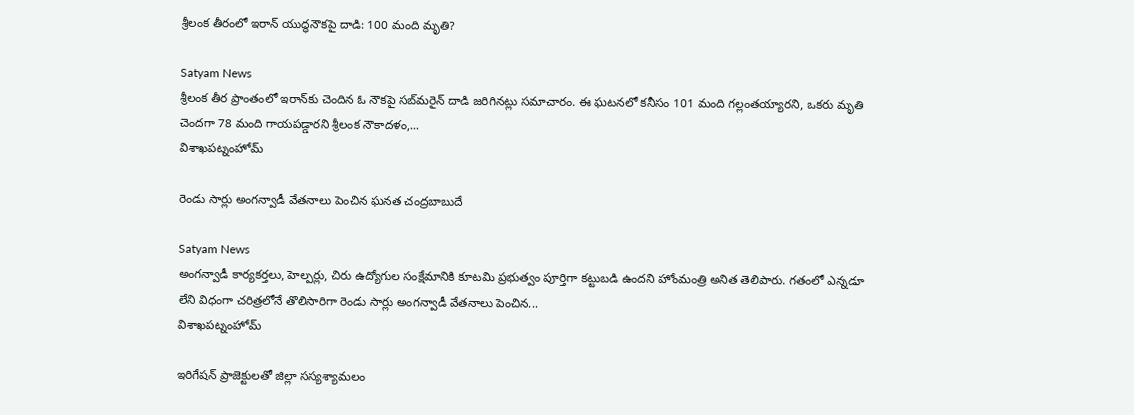శ్రీలంక తీరంలో ఇరాన్‌ యుద్ధనౌకపై దాడి: 100 మంది మృతి?

Satyam News
శ్రీలంక తీర ప్రాంతంలో ఇరాన్‌కు చెందిన ఓ నౌకపై సబ్‌మరైన్ దాడి జరిగినట్లు సమాచారం. ఈ ఘటనలో కనీసం 101 మంది గల్లంతయ్యారని, ఒకరు మృతి చెందగా 78 మంది గాయపడ్డారని శ్రీలంక నౌకాదళం,...
విశాఖపట్నంహోమ్

రెండు సార్లు అంగన్వాడీ వేతనాలు పెంచిన ఘనత చంద్రబాబుదే

Satyam News
అంగన్వాడీ కార్యకర్తలు, హెల్పర్లు, చిరు ఉద్యోగుల సంక్షేమానికి కూటమి ప్రభుత్వం పూర్తిగా కట్టుబడి ఉందని హోంమంత్రి అనిత తెలిపారు. గతంలో ఎన్నడూ లేని విధంగా చరిత్రలోనే తొలిసారిగా రెండు సార్లు అంగన్వాడీ వేతనాలు పెంచిన...
విశాఖపట్నంహోమ్

ఇరిగేషన్ ప్రాజెక్టులతో జిల్లా సస్యశ్యామలం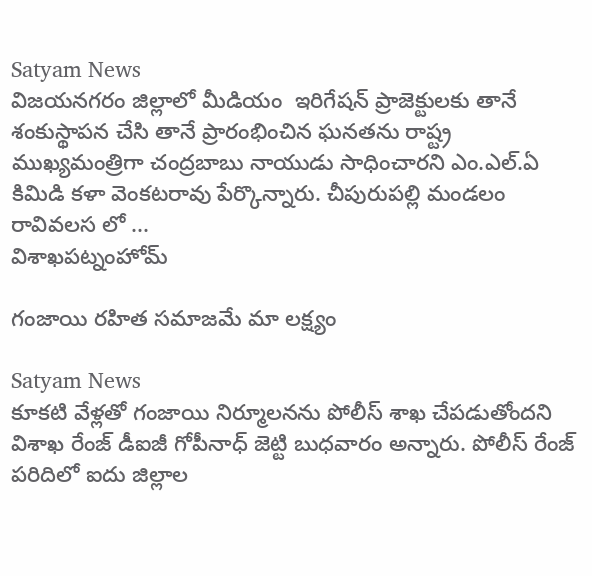Satyam News
విజయనగరం జిల్లాలో మీడియం  ఇరిగేషన్ ప్రాజెక్టులకు తానే శంకుస్థాపన చేసి తానే ప్రారంభించిన ఘనతను రాష్ట్ర ముఖ్యమంత్రిగా చంద్రబాబు నాయుడు సాధించారని ఎం.ఎల్.ఏ  కిమిడి కళా వెంకటరావు పేర్కొన్నారు. చీపురుపల్లి మండలం రావివలస లో ...
విశాఖపట్నంహోమ్

గంజాయి రహిత సమాజమే మా లక్ష్యం

Satyam News
కూక‌టి వేళ్ల‌తో గంజాయి నిర్మూల‌నను పోలీస్ శాఖ చేప‌డుతోంద‌ని విశాఖ రేంజ్ డీఐజీ గోపీనాధ్ జెట్టి బుధ‌వారం అన్నారు. పోలీస్ రేంజ్ ప‌రిదిలో ఐదు జిల్లాల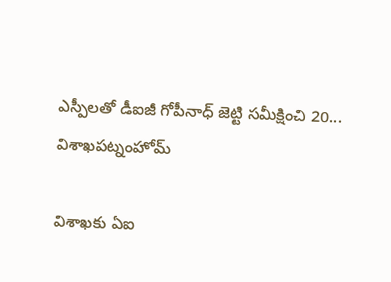ఎస్పీల‌తో డీఐజీ గోపీనాధ్ జెట్టి స‌మీక్షించి 20...
విశాఖపట్నంహోమ్

విశాఖకు ఏఐ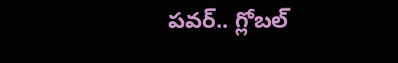పవర్.. గ్లోబల్‌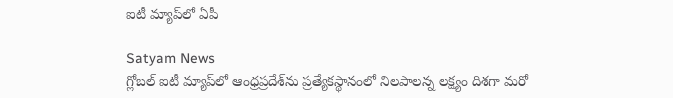ఐటీ మ్యాప్‌లో ఏపీ

Satyam News
గ్లోబల్ ఐటీ మ్యాప్‌లో ఆంధ్రప్రదేశ్‌ను ప్రత్యేకస్థానంలో నిలపాలన్న లక్ష్యం దిశగా మరో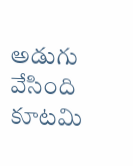అడుగు వేసింది కూటమి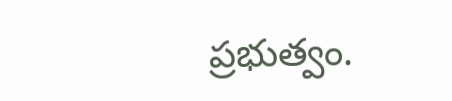ప్రభుత్వం.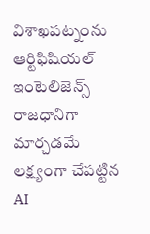విశాఖపట్నంను ఆర్టిఫిషియల్ ఇంటెలిజెన్స్ రాజధానిగా మార్చడమే లక్ష్యంగా చేపట్టిన AI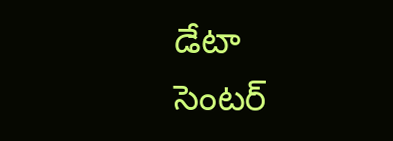డేటా సెంటర్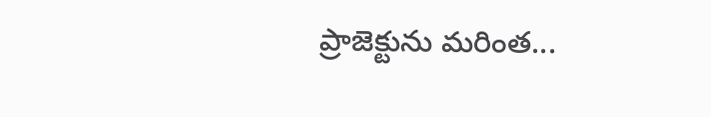ప్రాజెక్టును మరింత...